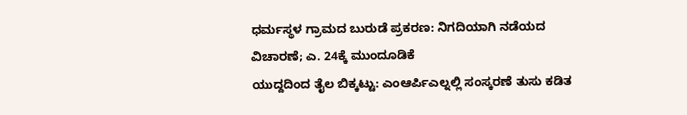ಧರ್ಮಸ್ಥಳ ಗ್ರಾಮದ ಬುರುಡೆ ಪ್ರಕರಣ: ನಿಗದಿಯಾಗಿ ನಡೆಯದ ವಿಚಾರಣೆ; ಎ. 24ಕ್ಕೆ ಮುಂದೂಡಿಕೆ
ಯುದ್ದದಿಂದ ತೈಲ ಬಿಕ್ಕಟ್ಟು: ಎಂಆರ್ಪಿಎಲ್ನಲ್ಲಿ ಸಂಸ್ಕರಣೆ ತುಸು ಕಡಿತ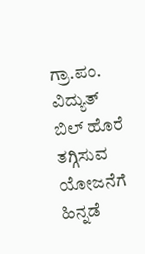ಗ್ರಾ.ಪಂ. ವಿದ್ಯುತ್ ಬಿಲ್ ಹೊರೆ ತಗ್ಗಿಸುವ ಯೋಜನೆಗೆ ಹಿನ್ನಡೆ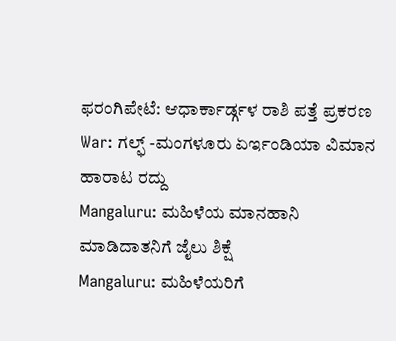ಫರಂಗಿಪೇಟೆ: ಆಧಾರ್ಕಾರ್ಡ್ಗಳ ರಾಶಿ ಪತ್ತೆ ಪ್ರಕರಣ
War: ಗಲ್ಫ್ -ಮಂಗಳೂರು ಏರ್ಇಂಡಿಯಾ ವಿಮಾನ ಹಾರಾಟ ರದ್ದು
Mangaluru: ಮಹಿಳೆಯ ಮಾನಹಾನಿ ಮಾಡಿದಾತನಿಗೆ ಜೈಲು ಶಿಕ್ಷೆ
Mangaluru: ಮಹಿಳೆಯರಿಗೆ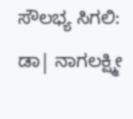ಸೌಲಭ್ಯ ಸಿಗಲಿ: ಡಾ| ನಾಗಲಕ್ಷ್ಮೀ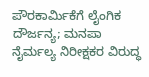ಪೌರಕಾರ್ಮಿಕೆಗೆ ಲೈಂಗಿಕ ದೌರ್ಜನ್ಯ; ಮನಪಾ ನೈರ್ಮಲ್ಯ ನಿರೀಕ್ಷಕರ ವಿರುದ್ಧ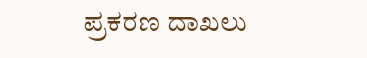ಪ್ರಕರಣ ದಾಖಲು